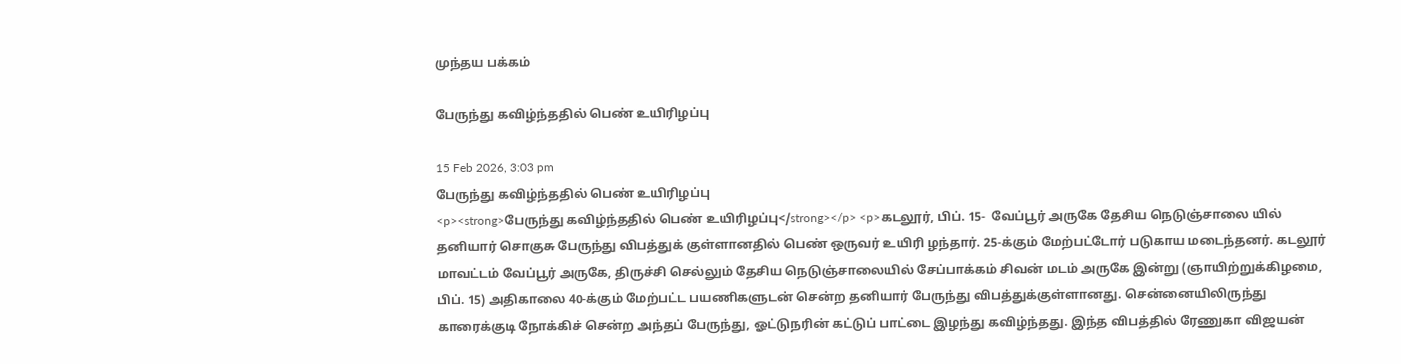முந்தய பக்கம்

பேருந்து கவிழ்ந்ததில் பெண் உயிரிழப்பு

15 Feb 2026, 3:03 pm
பேருந்து கவிழ்ந்ததில் பெண் உயிரிழப்பு
<p><strong>பேருந்து கவிழ்ந்ததில் பெண் உயிரிழப்பு</strong></p> <p>கடலூர், பிப். 15-  வேப்பூர் அருகே தேசிய நெடுஞ்சாலை யில் தனியார் சொகுசு பேருந்து விபத்துக் குள்ளானதில் பெண் ஒருவர் உயிரி ழந்தார். 25-க்கும் மேற்பட்டோர் படுகாய மடைந்தனர். கடலூர் மாவட்டம் வேப்பூர் அருகே, திருச்சி செல்லும் தேசிய நெடுஞ்சாலையில் சேப்பாக்கம் சிவன் மடம் அருகே இன்று (ஞாயிற்றுக்கிழமை, பிப். 15) அதிகாலை 40-க்கும் மேற்பட்ட பயணிகளுடன் சென்ற தனியார் பேருந்து விபத்துக்குள்ளானது. சென்னையிலிருந்து காரைக்குடி நோக்கிச் சென்ற அந்தப் பேருந்து, ஓட்டுநரின் கட்டுப் பாட்டை இழந்து கவிழ்ந்தது. இந்த விபத்தில் ரேணுகா விஜயன்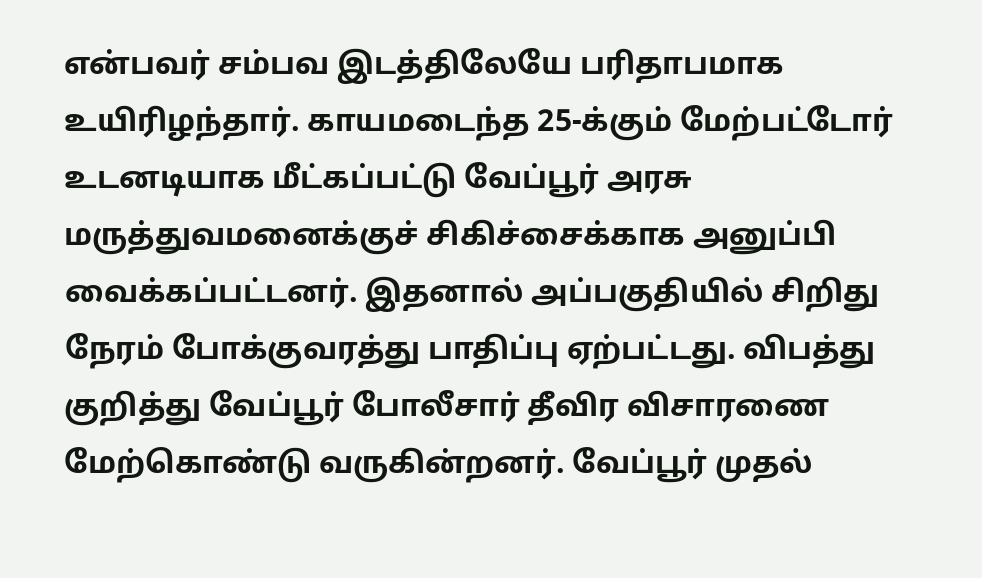என்பவர் சம்பவ இடத்திலேயே பரிதாபமாக உயிரிழந்தார். காயமடைந்த 25-க்கும் மேற்பட்டோர் உடனடியாக மீட்கப்பட்டு வேப்பூர் அரசு மருத்துவமனைக்குச் சிகிச்சைக்காக அனுப்பி வைக்கப்பட்டனர். இதனால் அப்பகுதியில் சிறிது நேரம் போக்குவரத்து பாதிப்பு ஏற்பட்டது. விபத்து குறித்து வேப்பூர் போலீசார் தீவிர விசாரணை மேற்கொண்டு வருகின்றனர். வேப்பூர் முதல்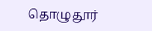தொழுதூர்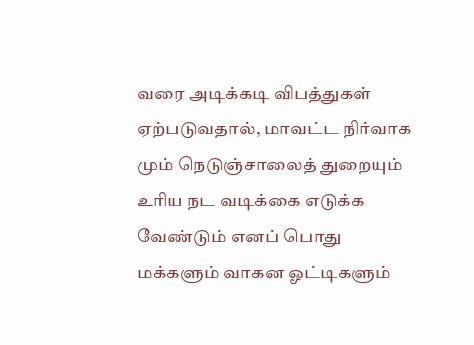வரை அடிக்கடி விபத்துகள் ஏற்படுவதால், மாவட்ட நிர்வாக மும் நெடுஞ்சாலைத் துறையும் உரிய நட வடிக்கை எடுக்க வேண்டும் எனப் பொது மக்களும் வாகன ஓட்டிகளும்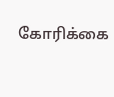கோரிக்கை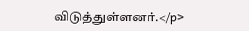விடுத்துள்ளனர்.</p>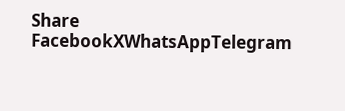Share
FacebookXWhatsAppTelegram